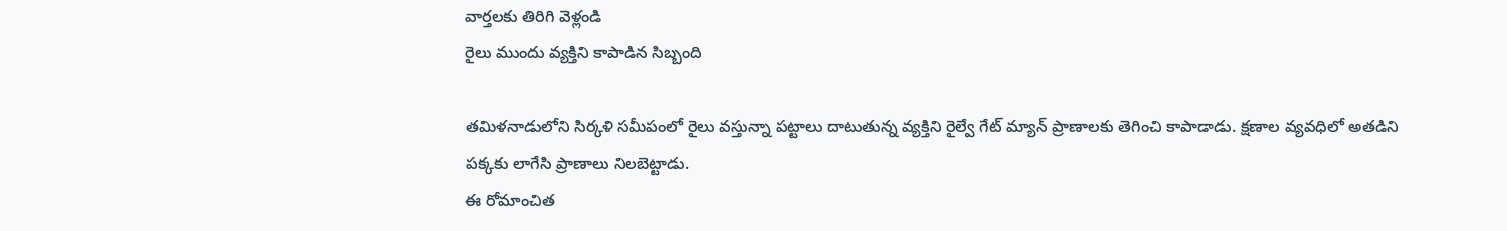వార్తలకు తిరిగి వెళ్లండి
రైలు ముందు వ్యక్తిని కాపాడిన సిబ్బంది

తమిళనాడులోని సిర్కళి సమీపంలో రైలు వస్తున్నా పట్టాలు దాటుతున్న వ్యక్తిని రైల్వే గేట్ మ్యాన్ ప్రాణాలకు తెగించి కాపాడాడు. క్షణాల వ్యవధిలో అతడిని పక్కకు లాగేసి ప్రాణాలు నిలబెట్టాడు.
ఈ రోమాంచిత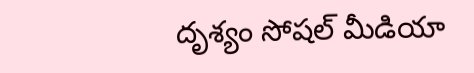దృశ్యం సోషల్ మీడియా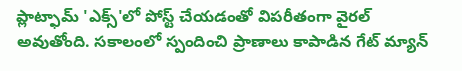ప్లాట్ఫామ్ 'ఎక్స్'లో పోస్ట్ చేయడంతో విపరీతంగా వైరల్ అవుతోంది. సకాలంలో స్పందించి ప్రాణాలు కాపాడిన గేట్ మ్యాన్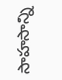సాహసాన్ని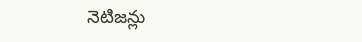నెటిజన్లు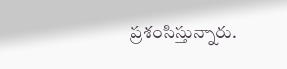ప్రశంసిస్తున్నారు.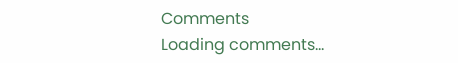Comments
Loading comments...